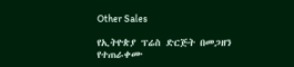Other Sales

የኢትዮጵያ ፕሬስ ድርጅት በመጋዘን የተጠራቀሙ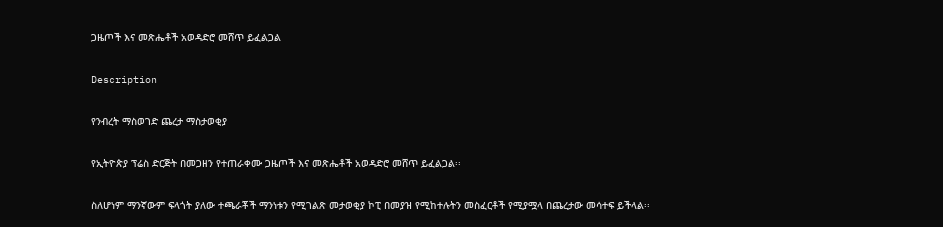ጋዜጦች እና መጽሔቶች አወዳድሮ መሸጥ ይፈልጋል

Description

የንብረት ማስወገድ ጨረታ ማስታወቂያ

የኢትዮጵያ ፕሬስ ድርጅት በመጋዘን የተጠራቀሙ ጋዜጦች እና መጽሔቶች አወዳድሮ መሸጥ ይፈልጋል፡፡

ስለሆነም ማንኛውም ፍላጎት ያለው ተጫራቾች ማንነቱን የሚገልጽ መታወቂያ ኮፒ በመያዝ የሚከተሉትን መስፈርቶች የሚያሟላ በጨረታው መሳተፍ ይችላል፡፡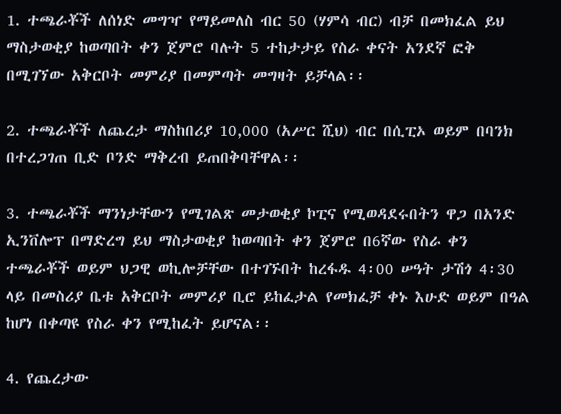1. ተጫራቾች ለሰነድ መግዣ የማይመለስ ብር 50 (ሃምሳ ብር) ብቻ በመክፈል ይህ ማስታወቂያ ከወጣበት ቀን ጀምሮ ባሉት 5 ተከታታይ የስራ ቀናት አንደኛ ፎቅ በሚገኘው አቅርቦት መምሪያ በመምጣት መግዛት ይቻላል፡፡

2. ተጫራቾች ለጨረታ ማስከበሪያ 10,000 (አሥር ሺህ) ብር በሲፒኦ ወይም በባንክ በተረጋገጠ ቢድ ቦንድ ማቅረብ ይጠበቅባቸዋል፡፡

3. ተጫራቾች ማንነታቸውን የሚገልጽ መታወቂያ ኮፒና የሚወዳደሩበትን ዋጋ በአንድ ኢንቨሎፕ በማድረግ ይህ ማስታወቂያ ከወጣበት ቀን ጀምሮ በ6ኛው የስራ ቀን ተጫራቾች ወይም ህጋዊ ወኪሎቻቸው በተገኙበት ከረፋዱ 4፡00 ሠዓት ታሽጎ 4፡30 ላይ በመስሪያ ቤቱ አቅርቦት መምሪያ ቢሮ ይከፈታል የመክፈቻ ቀኑ እሁድ ወይም በዓል ከሆነ በቀጣዩ የስራ ቀን የሚከፈት ይሆናል፡፡

4. የጨረታው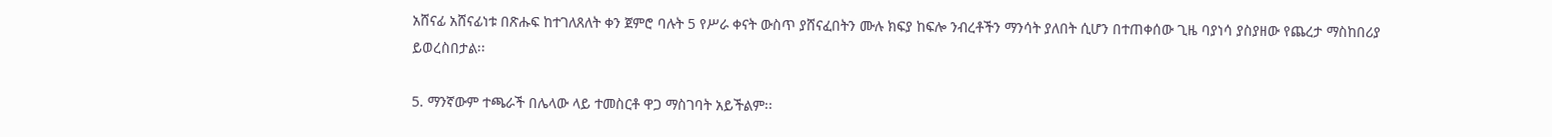አሸናፊ አሸናፊነቱ በጽሑፍ ከተገለጸለት ቀን ጀምሮ ባሉት 5 የሥራ ቀናት ውስጥ ያሸናፈበትን ሙሉ ክፍያ ከፍሎ ንብረቶችን ማንሳት ያለበት ሲሆን በተጠቀሰው ጊዜ ባያነሳ ያስያዘው የጨረታ ማስከበሪያ ይወረስበታል፡፡

5. ማንኛውም ተጫራች በሌላው ላይ ተመስርቶ ዋጋ ማስገባት አይችልም፡፡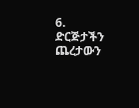6. ድርጅታችን ጨረታውን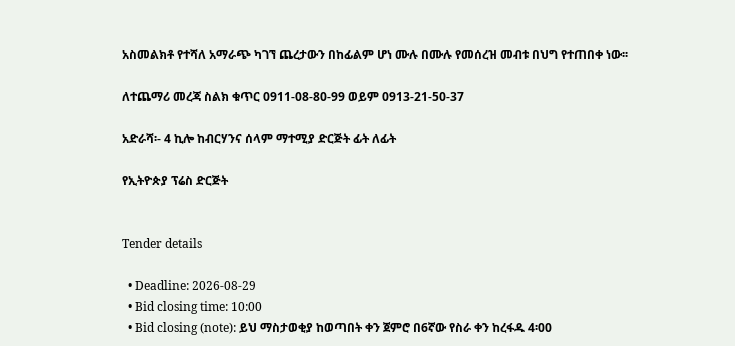አስመልክቶ የተሻለ አማራጭ ካገኘ ጨረታውን በከፊልም ሆነ ሙሉ በሙሉ የመሰረዝ መብቱ በህግ የተጠበቀ ነው፡፡

ለተጨማሪ መረጃ ስልክ ቁጥር 0911-08-80-99 ወይም 0913-21-50-37

አድራሻ፡- 4 ኪሎ ከብርሃንና ሰላም ማተሚያ ድርጅት ፊት ለፊት

የኢትዮጵያ ፕሬስ ድርጅት


Tender details

  • Deadline: 2026-08-29
  • Bid closing time: 10:00
  • Bid closing (note): ይህ ማስታወቂያ ከወጣበት ቀን ጀምሮ በ6ኛው የስራ ቀን ከረፋዱ 4፡00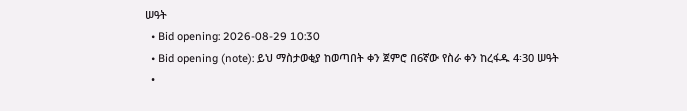ሠዓት
  • Bid opening: 2026-08-29 10:30
  • Bid opening (note): ይህ ማስታወቂያ ከወጣበት ቀን ጀምሮ በ6ኛው የስራ ቀን ከረፋዱ 4፡30 ሠዓት
  •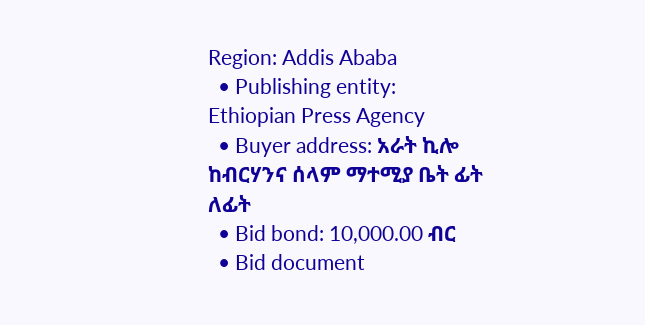Region: Addis Ababa
  • Publishing entity: Ethiopian Press Agency
  • Buyer address: አራት ኪሎ ከብርሃንና ሰላም ማተሚያ ቤት ፊት ለፊት
  • Bid bond: 10,000.00 ብር
  • Bid document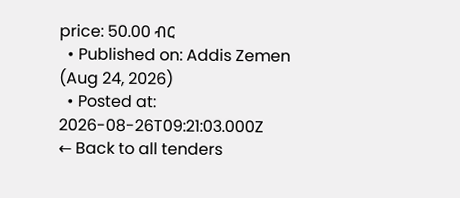price: 50.00 ብር
  • Published on: Addis Zemen (Aug 24, 2026)
  • Posted at: 2026-08-26T09:21:03.000Z
← Back to all tenders